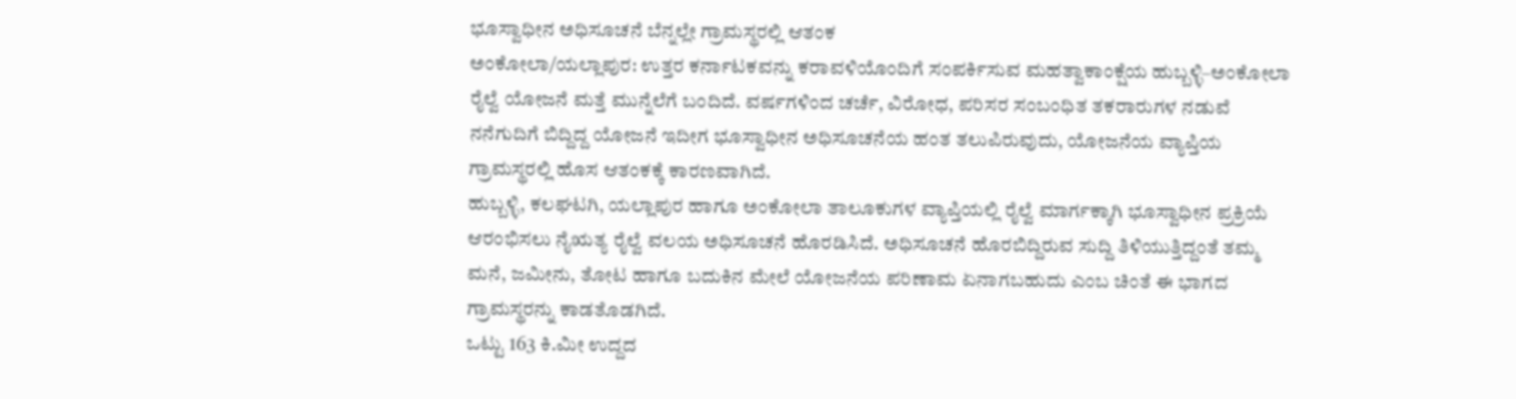ಭೂಸ್ವಾಧೀನ ಅಧಿಸೂಚನೆ ಬೆನ್ನಲ್ಲೇ ಗ್ರಾಮಸ್ಥರಲ್ಲಿ ಆತಂಕ
ಅಂಕೋಲಾ/ಯಲ್ಲಾಪುರ: ಉತ್ತರ ಕರ್ನಾಟಕವನ್ನು ಕರಾವಳಿಯೊಂದಿಗೆ ಸಂಪರ್ಕಿಸುವ ಮಹತ್ವಾಕಾಂಕ್ಷೆಯ ಹುಬ್ಬಳ್ಳಿ–ಅಂಕೋಲಾ ರೈಲ್ವೆ ಯೋಜನೆ ಮತ್ತೆ ಮುನ್ನೆಲೆಗೆ ಬಂದಿದೆ. ವರ್ಷಗಳಿಂದ ಚರ್ಚೆ, ವಿರೋಧ, ಪರಿಸರ ಸಂಬಂಧಿತ ತಕರಾರುಗಳ ನಡುವೆ ನನೆಗುದಿಗೆ ಬಿದ್ದಿದ್ದ ಯೋಜನೆ ಇದೀಗ ಭೂಸ್ವಾಧೀನ ಅಧಿಸೂಚನೆಯ ಹಂತ ತಲುಪಿರುವುದು, ಯೋಜನೆಯ ವ್ಯಾಪ್ತಿಯ ಗ್ರಾಮಸ್ಥರಲ್ಲಿ ಹೊಸ ಆತಂಕಕ್ಕೆ ಕಾರಣವಾಗಿದೆ.
ಹುಬ್ಬಳ್ಳಿ, ಕಲಘಟಗಿ, ಯಲ್ಲಾಪುರ ಹಾಗೂ ಅಂಕೋಲಾ ತಾಲೂಕುಗಳ ವ್ಯಾಪ್ತಿಯಲ್ಲಿ ರೈಲ್ವೆ ಮಾರ್ಗಕ್ಕಾಗಿ ಭೂಸ್ವಾಧೀನ ಪ್ರಕ್ರಿಯೆ ಆರಂಭಿಸಲು ನೈಋತ್ಯ ರೈಲ್ವೆ ವಲಯ ಅಧಿಸೂಚನೆ ಹೊರಡಿಸಿದೆ. ಅಧಿಸೂಚನೆ ಹೊರಬಿದ್ದಿರುವ ಸುದ್ದಿ ತಿಳಿಯುತ್ತಿದ್ದಂತೆ ತಮ್ಮ ಮನೆ, ಜಮೀನು, ತೋಟ ಹಾಗೂ ಬದುಕಿನ ಮೇಲೆ ಯೋಜನೆಯ ಪರಿಣಾಮ ಏನಾಗಬಹುದು ಎಂಬ ಚಿಂತೆ ಈ ಭಾಗದ ಗ್ರಾಮಸ್ಥರನ್ನು ಕಾಡತೊಡಗಿದೆ.
ಒಟ್ಟು 163 ಕಿ.ಮೀ ಉದ್ದದ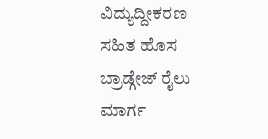ವಿದ್ಯುದ್ದೀಕರಣ ಸಹಿತ ಹೊಸ ಬ್ರಾಡ್ಗೇಜ್ ರೈಲು ಮಾರ್ಗ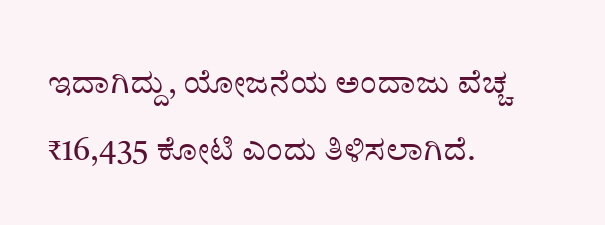ಇದಾಗಿದ್ದು, ಯೋಜನೆಯ ಅಂದಾಜು ವೆಚ್ಚ ₹16,435 ಕೋಟಿ ಎಂದು ತಿಳಿಸಲಾಗಿದೆ.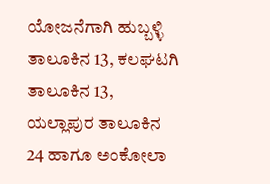ಯೋಜನೆಗಾಗಿ ಹುಬ್ಬಳ್ಳಿ ತಾಲೂಕಿನ 13, ಕಲಘಟಗಿ ತಾಲೂಕಿನ 13, ಯಲ್ಲಾಪುರ ತಾಲೂಕಿನ 24 ಹಾಗೂ ಅಂಕೋಲಾ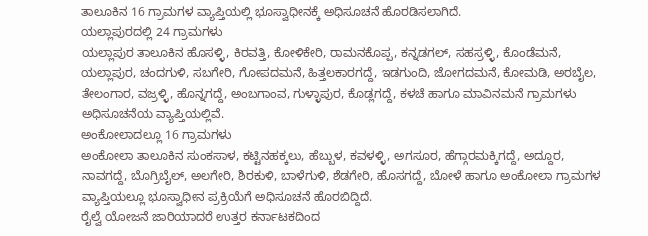ತಾಲೂಕಿನ 16 ಗ್ರಾಮಗಳ ವ್ಯಾಪ್ತಿಯಲ್ಲಿ ಭೂಸ್ವಾಧೀನಕ್ಕೆ ಅಧಿಸೂಚನೆ ಹೊರಡಿಸಲಾಗಿದೆ.
ಯಲ್ಲಾಪುರದಲ್ಲಿ 24 ಗ್ರಾಮಗಳು
ಯಲ್ಲಾಪುರ ತಾಲೂಕಿನ ಹೊಸಳ್ಳಿ, ಕಿರವತ್ತಿ, ಕೋಳಿಕೇರಿ, ರಾಮನಕೊಪ್ಪ, ಕನ್ನಡಗಲ್, ಸಹಸ್ರಳ್ಳಿ, ಕೊಂಡೆಮನೆ, ಯಲ್ಲಾಪುರ, ಚಂದಗುಳಿ, ಸಬಗೇರಿ, ಗೋಪದಮನೆ, ಹಿತ್ತಲಕಾರಗದ್ದೆ, ಇಡಗುಂದಿ, ಜೋಗದಮನೆ, ಕೋಮಡಿ, ಅರಬೈಲ, ತೇಲಂಗಾರ, ವಜ್ರಳ್ಳಿ, ಹೊನ್ನಗದ್ದೆ, ಅಂಬಗಾಂವ, ಗುಳ್ಳಾಪುರ, ಕೊಡ್ಲಗದ್ದೆ, ಕಳಚೆ ಹಾಗೂ ಮಾವಿನಮನೆ ಗ್ರಾಮಗಳು ಅಧಿಸೂಚನೆಯ ವ್ಯಾಪ್ತಿಯಲ್ಲಿವೆ.
ಅಂಕೋಲಾದಲ್ಲೂ 16 ಗ್ರಾಮಗಳು
ಅಂಕೋಲಾ ತಾಲೂಕಿನ ಸುಂಕಸಾಳ, ಕಟ್ಟಿನಹಕ್ಕಲು, ಹೆಬ್ಬುಳ, ಕವಳಳ್ಳಿ, ಅಗಸೂರ, ಹೆಗ್ಗಾರಮಕ್ಕಿಗದ್ದೆ, ಅದ್ದೂರ, ನಾವಗದ್ದೆ, ಬೊಗ್ರಿಬೈಲ್, ಅಲಗೇರಿ, ಶಿರಕುಳಿ, ಬಾಳೆಗುಳಿ, ಶೆಡಗೇರಿ, ಹೊಸಗದ್ದೆ, ಬೋಳೆ ಹಾಗೂ ಅಂಕೋಲಾ ಗ್ರಾಮಗಳ ವ್ಯಾಪ್ತಿಯಲ್ಲೂ ಭೂಸ್ವಾಧೀನ ಪ್ರಕ್ರಿಯೆಗೆ ಅಧಿಸೂಚನೆ ಹೊರಬಿದ್ದಿದೆ.
ರೈಲ್ವೆ ಯೋಜನೆ ಜಾರಿಯಾದರೆ ಉತ್ತರ ಕರ್ನಾಟಕದಿಂದ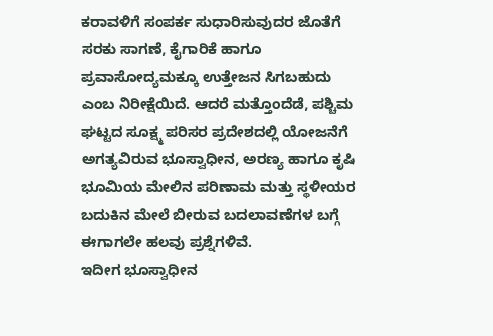ಕರಾವಳಿಗೆ ಸಂಪರ್ಕ ಸುಧಾರಿಸುವುದರ ಜೊತೆಗೆ ಸರಕು ಸಾಗಣೆ, ಕೈಗಾರಿಕೆ ಹಾಗೂ ಪ್ರವಾಸೋದ್ಯಮಕ್ಕೂ ಉತ್ತೇಜನ ಸಿಗಬಹುದು ಎಂಬ ನಿರೀಕ್ಷೆಯಿದೆ. ಆದರೆ ಮತ್ತೊಂದೆಡೆ, ಪಶ್ಚಿಮ ಘಟ್ಟದ ಸೂಕ್ಷ್ಮ ಪರಿಸರ ಪ್ರದೇಶದಲ್ಲಿ ಯೋಜನೆಗೆ ಅಗತ್ಯವಿರುವ ಭೂಸ್ವಾಧೀನ, ಅರಣ್ಯ ಹಾಗೂ ಕೃಷಿ ಭೂಮಿಯ ಮೇಲಿನ ಪರಿಣಾಮ ಮತ್ತು ಸ್ಥಳೀಯರ ಬದುಕಿನ ಮೇಲೆ ಬೀರುವ ಬದಲಾವಣೆಗಳ ಬಗ್ಗೆ ಈಗಾಗಲೇ ಹಲವು ಪ್ರಶ್ನೆಗಳಿವೆ.
ಇದೀಗ ಭೂಸ್ವಾಧೀನ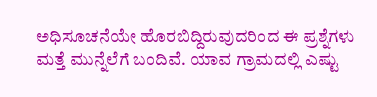ಅಧಿಸೂಚನೆಯೇ ಹೊರಬಿದ್ದಿರುವುದರಿಂದ ಈ ಪ್ರಶ್ನೆಗಳು ಮತ್ತೆ ಮುನ್ನೆಲೆಗೆ ಬಂದಿವೆ. ಯಾವ ಗ್ರಾಮದಲ್ಲಿ ಎಷ್ಟು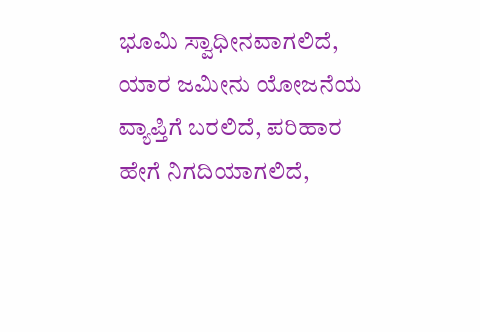ಭೂಮಿ ಸ್ವಾಧೀನವಾಗಲಿದೆ, ಯಾರ ಜಮೀನು ಯೋಜನೆಯ ವ್ಯಾಪ್ತಿಗೆ ಬರಲಿದೆ, ಪರಿಹಾರ ಹೇಗೆ ನಿಗದಿಯಾಗಲಿದೆ,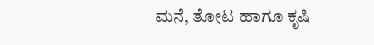ಮನೆ, ತೋಟ ಹಾಗೂ ಕೃಷಿ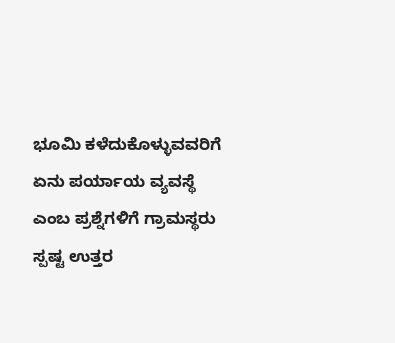ಭೂಮಿ ಕಳೆದುಕೊಳ್ಳುವವರಿಗೆ ಏನು ಪರ್ಯಾಯ ವ್ಯವಸ್ಥೆ ಎಂಬ ಪ್ರಶ್ನೆಗಳಿಗೆ ಗ್ರಾಮಸ್ಥರು ಸ್ಪಷ್ಟ ಉತ್ತರ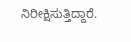ನಿರೀಕ್ಷಿಸುತ್ತಿದ್ದಾರೆ.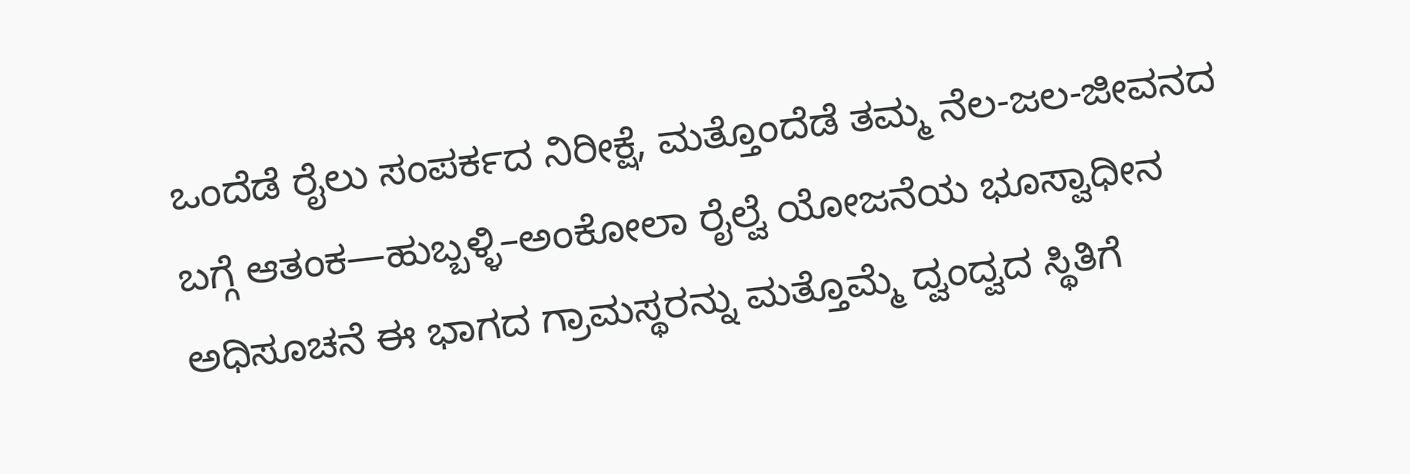ಒಂದೆಡೆ ರೈಲು ಸಂಪರ್ಕದ ನಿರೀಕ್ಷೆ, ಮತ್ತೊಂದೆಡೆ ತಮ್ಮ ನೆಲ-ಜಲ-ಜೀವನದ ಬಗ್ಗೆ ಆತಂಕ—ಹುಬ್ಬಳ್ಳಿ–ಅಂಕೋಲಾ ರೈಲ್ವೆ ಯೋಜನೆಯ ಭೂಸ್ವಾಧೀನ ಅಧಿಸೂಚನೆ ಈ ಭಾಗದ ಗ್ರಾಮಸ್ಥರನ್ನು ಮತ್ತೊಮ್ಮೆ ದ್ವಂದ್ವದ ಸ್ಥಿತಿಗೆ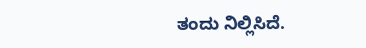ತಂದು ನಿಲ್ಲಿಸಿದೆ.